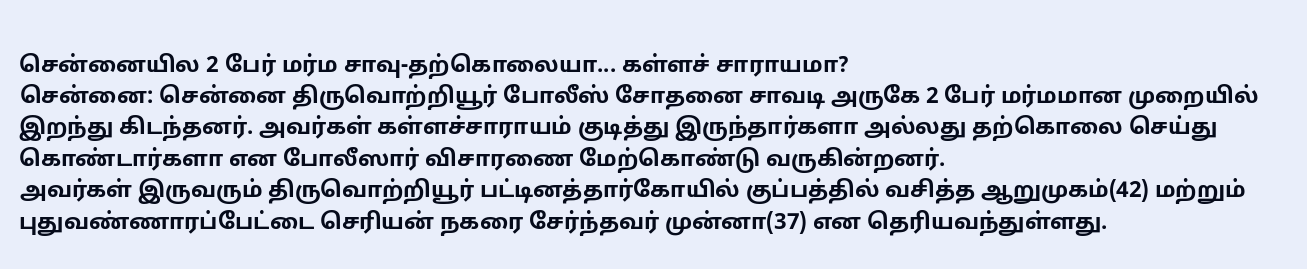சென்னையில 2 பேர் மர்ம சாவு-தற்கொலையா... கள்ளச் சாராயமா?
சென்னை: சென்னை திருவொற்றியூர் போலீஸ் சோதனை சாவடி அருகே 2 பேர் மர்மமான முறையில் இறந்து கிடந்தனர். அவர்கள் கள்ளச்சாராயம் குடித்து இருந்தார்களா அல்லது தற்கொலை செய்து கொண்டார்களா என போலீஸார் விசாரணை மேற்கொண்டு வருகின்றனர்.
அவர்கள் இருவரும் திருவொற்றியூர் பட்டினத்தார்கோயில் குப்பத்தில் வசித்த ஆறுமுகம்(42) மற்றும் புதுவண்ணாரப்பேட்டை செரியன் நகரை சேர்ந்தவர் முன்னா(37) என தெரியவந்துள்ளது.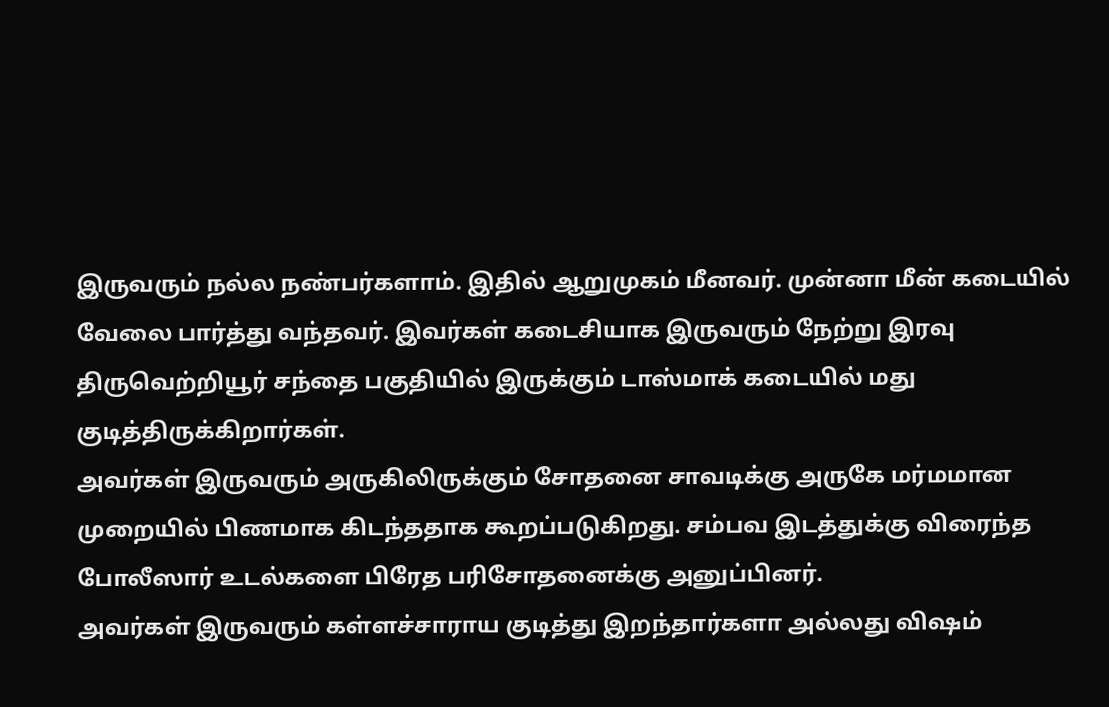இருவரும் நல்ல நண்பர்களாம். இதில் ஆறுமுகம் மீனவர். முன்னா மீன் கடையில் வேலை பார்த்து வந்தவர். இவர்கள் கடைசியாக இருவரும் நேற்று இரவு திருவெற்றியூர் சந்தை பகுதியில் இருக்கும் டாஸ்மாக் கடையில் மது குடித்திருக்கிறார்கள்.
அவர்கள் இருவரும் அருகிலிருக்கும் சோதனை சாவடிக்கு அருகே மர்மமான முறையில் பிணமாக கிடந்ததாக கூறப்படுகிறது. சம்பவ இடத்துக்கு விரைந்த போலீஸார் உடல்களை பிரேத பரிசோதனைக்கு அனுப்பினர்.
அவர்கள் இருவரும் கள்ளச்சாராய குடித்து இறந்தார்களா அல்லது விஷம்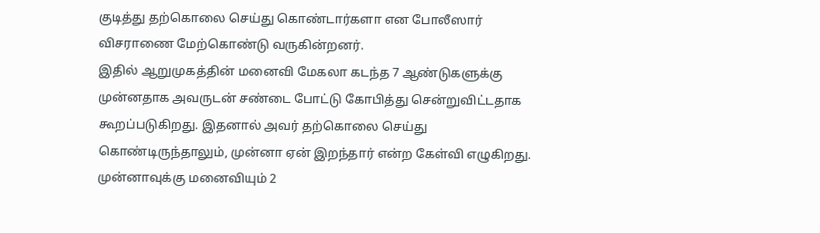குடித்து தற்கொலை செய்து கொண்டார்களா என போலீஸார் விசராணை மேற்கொண்டு வருகின்றனர்.
இதில் ஆறுமுகத்தின் மனைவி மேகலா கடந்த 7 ஆண்டுகளுக்கு முன்னதாக அவருடன் சண்டை போட்டு கோபித்து சென்றுவிட்டதாக கூறப்படுகிறது. இதனால் அவர் தற்கொலை செய்து கொண்டிருந்தாலும், முன்னா ஏன் இறந்தார் என்ற கேள்வி எழுகிறது.
முன்னாவுக்கு மனைவியும் 2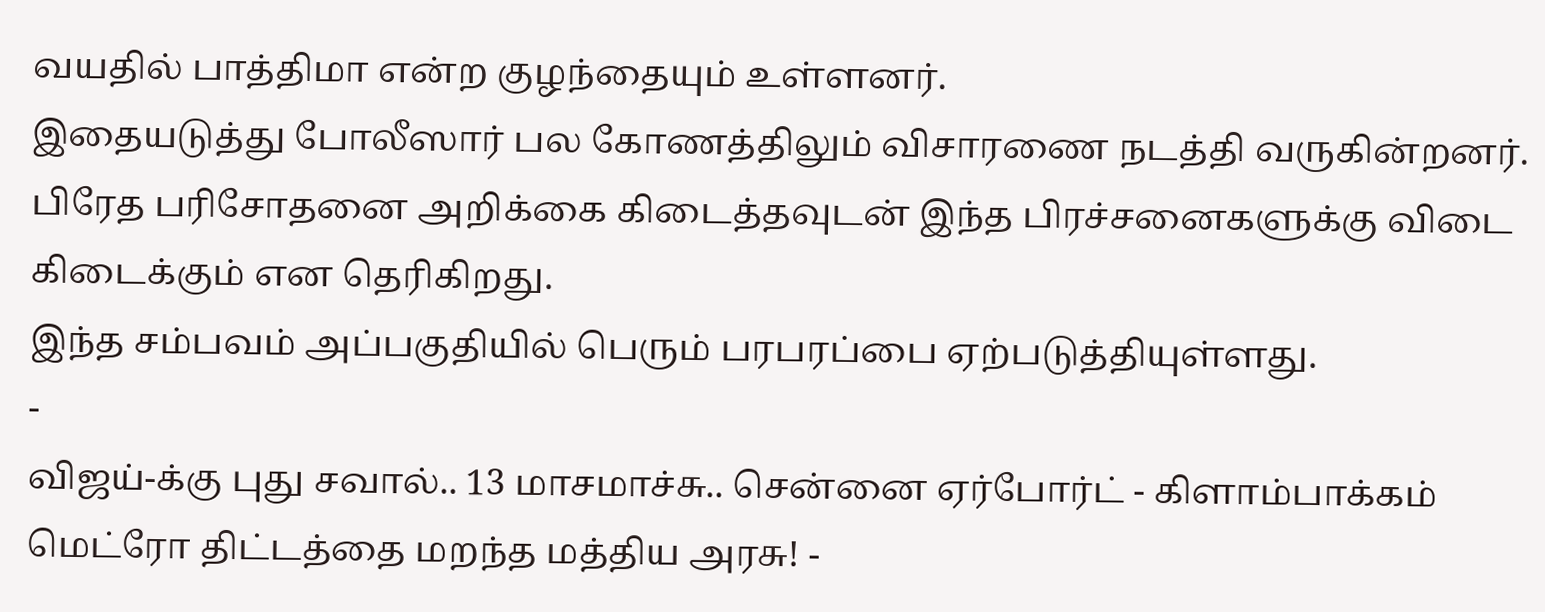வயதில் பாத்திமா என்ற குழந்தையும் உள்ளனர்.
இதையடுத்து போலீஸார் பல கோணத்திலும் விசாரணை நடத்தி வருகின்றனர். பிரேத பரிசோதனை அறிக்கை கிடைத்தவுடன் இந்த பிரச்சனைகளுக்கு விடை கிடைக்கும் என தெரிகிறது.
இந்த சம்பவம் அப்பகுதியில் பெரும் பரபரப்பை ஏற்படுத்தியுள்ளது.
-
விஜய்-க்கு புது சவால்.. 13 மாசமாச்சு.. சென்னை ஏர்போர்ட் - கிளாம்பாக்கம் மெட்ரோ திட்டத்தை மறந்த மத்திய அரசு! -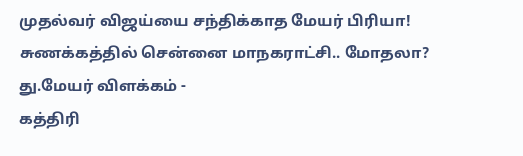முதல்வர் விஜய்யை சந்திக்காத மேயர் பிரியா! சுணக்கத்தில் சென்னை மாநகராட்சி.. மோதலா? து.மேயர் விளக்கம் -
கத்திரி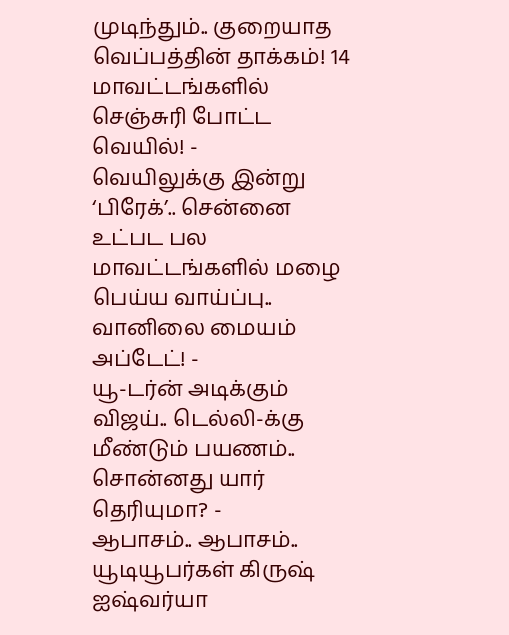முடிந்தும்.. குறையாத வெப்பத்தின் தாக்கம்! 14 மாவட்டங்களில் செஞ்சுரி போட்ட வெயில்! -
வெயிலுக்கு இன்று ‘பிரேக்’.. சென்னை உட்பட பல மாவட்டங்களில் மழை பெய்ய வாய்ப்பு.. வானிலை மையம் அப்டேட்! -
யூ-டர்ன் அடிக்கும் விஜய்.. டெல்லி-க்கு மீண்டும் பயணம்.. சொன்னது யார் தெரியுமா? -
ஆபாசம்.. ஆபாசம்.. யூடியூபர்கள் கிருஷ் ஐஷ்வர்யா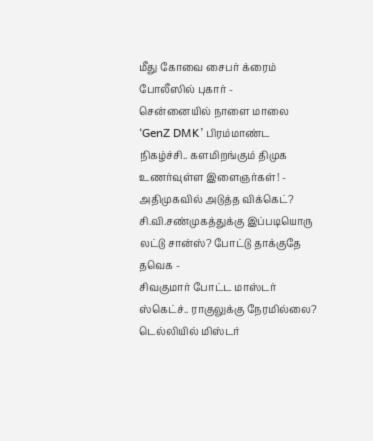மீது கோவை சைபர் க்ரைம் போலீஸில் புகார் -
சென்னையில் நாளை மாலை ‘GenZ DMK’ பிரம்மாண்ட நிகழ்ச்சி.. களமிறங்கும் திமுக உணர்வுள்ள இளைஞர்கள்! -
அதிமுகவில் அடுத்த விக்கெட்? சி.வி.சண்முகத்துக்கு இப்படியொரு லட்டு சான்ஸ்? போட்டு தாக்குதே தவெக -
சிவகுமார் போட்ட மாஸ்டர் ஸ்கெட்ச்.. ராகுலுக்கு நேரமில்லை? டெல்லியில் மிஸ்டர்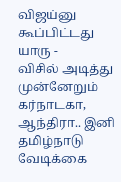விஜய்னு கூப்பிட்டது யாரு -
விசில் அடித்து முன்னேறும் கர்நாடகா, ஆந்திரா.. இனி தமிழ்நாடு வேடிக்கை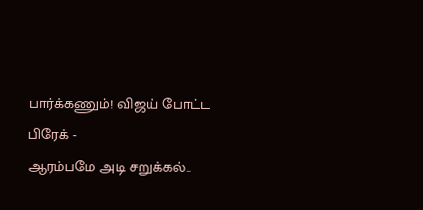பார்க்கணும்! விஜய் போட்ட பிரேக் -
ஆரம்பமே அடி சறுக்கல்..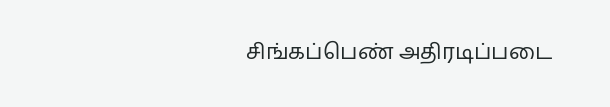சிங்கப்பெண் அதிரடிப்படை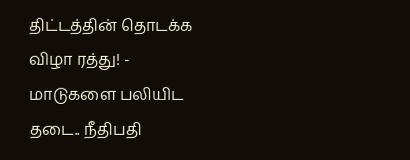திட்டத்தின் தொடக்க விழா ரத்து! -
மாடுகளை பலியிட தடை.. நீதிபதி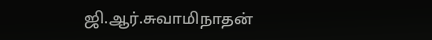ஜி.ஆர்.சுவாமிநாதன்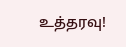உத்தரவு!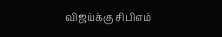விஜய்க்கு சிபிஎம்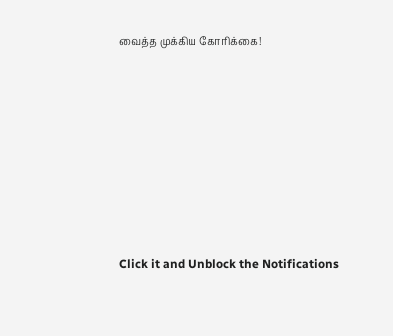வைத்த முக்கிய கோரிக்கை!












Click it and Unblock the Notifications